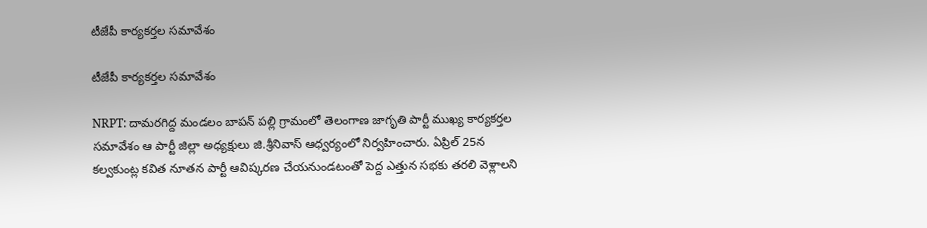టీజేపీ కార్యకర్తల సమావేశం

టీజేపీ కార్యకర్తల సమావేశం

NRPT: దామరగిద్ద మండలం బాపన్ పల్లి గ్రామంలో తెలంగాణ జాగృతి పార్టీ ముఖ్య కార్యకర్తల సమావేశం ఆ పార్టీ జిల్లా అధ్యక్షులు జి.శ్రీనివాస్ ఆధ్వర్యంలో నిర్వహించారు. ఏప్రిల్ 25న కల్వకుంట్ల కవిత నూతన పార్టీ ఆవిష్కరణ చేయనుండటంతో పెద్ద ఎత్తున సభకు తరలి వెళ్లాలని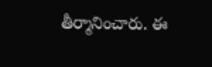తీర్మానించారు. ఈ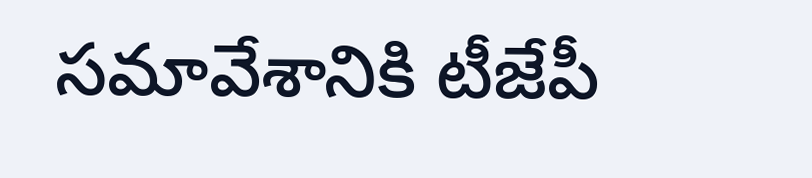సమావేశానికి టీజేపీ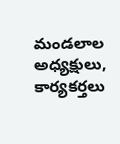మండలాల అధ్యక్షులు, కార్యకర్తలు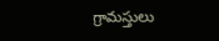గ్రామస్తులు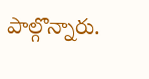పాల్గొన్నారు.